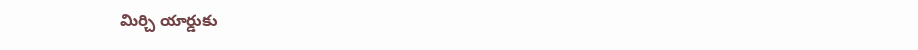మిర్చి యార్డుకు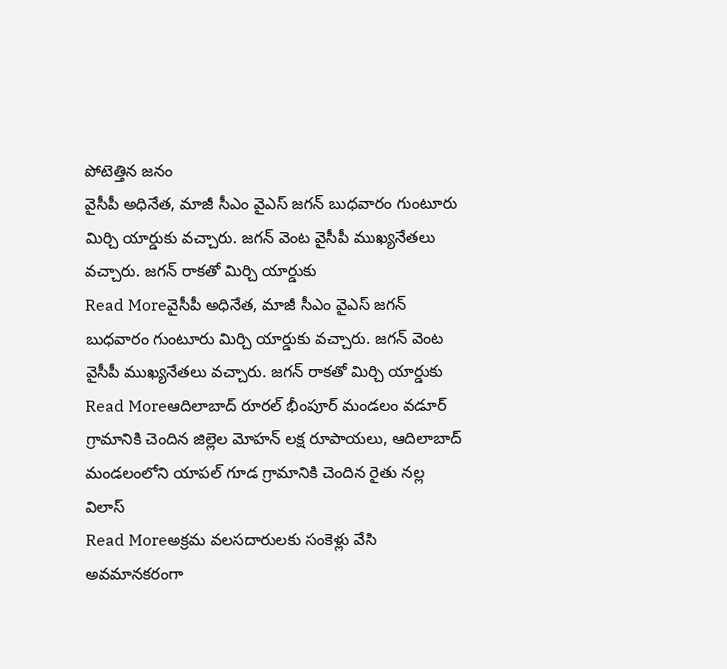పోటెత్తిన జనం
వైసీపీ అధినేత, మాజీ సీఎం వైఎస్ జగన్ బుధవారం గుంటూరు మిర్చి యార్డుకు వచ్చారు. జగన్ వెంట వైసీపీ ముఖ్యనేతలు వచ్చారు. జగన్ రాకతో మిర్చి యార్డుకు
Read Moreవైసీపీ అధినేత, మాజీ సీఎం వైఎస్ జగన్ బుధవారం గుంటూరు మిర్చి యార్డుకు వచ్చారు. జగన్ వెంట వైసీపీ ముఖ్యనేతలు వచ్చారు. జగన్ రాకతో మిర్చి యార్డుకు
Read Moreఆదిలాబాద్ రూరల్ భీంపూర్ మండలం వడూర్ గ్రామానికి చెందిన జిల్లెల మోహన్ లక్ష రూపాయలు, ఆదిలాబాద్ మండలంలోని యాపల్ గూడ గ్రామానికి చెందిన రైతు నల్ల విలాస్
Read Moreఅక్రమ వలసదారులకు సంకెళ్లు వేసి అవమానకరంగా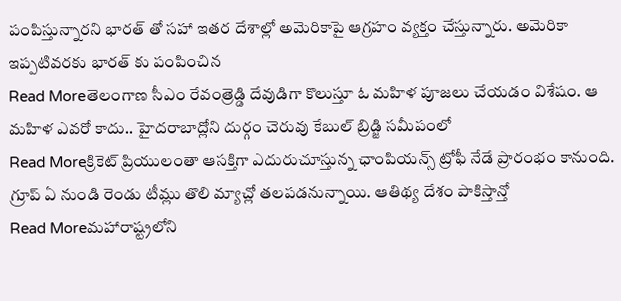పంపిస్తున్నారని భారత్ తో సహా ఇతర దేశాల్లో అమెరికాపై ఆగ్రహం వ్యక్తం చేస్తున్నారు. అమెరికా ఇప్పటివరకు భారత్ కు పంపించిన
Read Moreతెలంగాణ సీఎం రేవంత్రెడ్డి దేవుడిగా కొలుస్తూ ఓ మహిళ పూజలు చేయడం విశేషం. ఆ మహిళ ఎవరో కాదు.. హైదరాబాద్లోని దుర్గం చెరువు కేబుల్ బ్రిడ్జి సమీపంలో
Read Moreక్రికెట్ ప్రియులంతా ఆసక్తిగా ఎదురుచూస్తున్న ఛాంపియన్స్ ట్రోఫీ నేడే ప్రారంభం కానుంది. గ్రూప్ ఏ నుండి రెండు టీమ్లు తొలి మ్యాచ్లో తలపడనున్నాయి. ఆతిథ్య దేశం పాకిస్తాన్తో
Read Moreమహారాష్ట్రలోని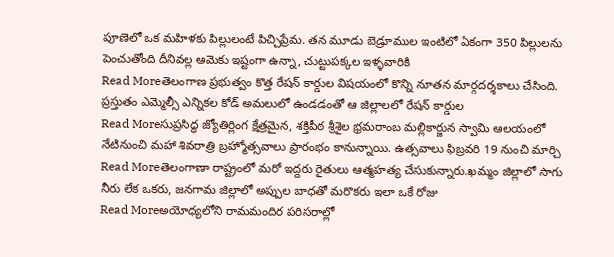పూణెలో ఒక మహిళకు పిల్లులంటే పిచ్చిప్రేమ. తన మూడు బెడ్రూముల ఇంటిలో ఏకంగా 350 పిల్లులను పెంచుతోంది దీనివల్ల ఆమెకు ఇష్టంగా ఉన్నా, చుట్టుపక్కల ఇళ్ళవారికి
Read Moreతెలంగాణ ప్రభుత్వం కొత్త రేషన్ కార్డుల విషయంలో కొన్ని నూతన మార్గదర్శకాలు చేసింది. ప్రస్తుతం ఎమ్మెల్సీ ఎన్నికల కోడ్ అమలులో ఉండడంతో ఆ జిల్లాలలో రేషన్ కార్డుల
Read Moreసుప్రసిద్ధ జ్యోతిర్లింగ క్షేత్రమైన, శక్తిపీఠ శ్రీశైల భ్రమరాంబ మల్లికార్జున స్వామి ఆలయంలో నేటినుంచి మహా శివరాత్రి బ్రహ్మోత్సవాలు ప్రారంభం కానున్నాయి. ఉత్సవాలు ఫిబ్రవరి 19 నుంచి మార్చి
Read Moreతెలంగాణా రాష్ట్రంలో మరో ఇద్దరు రైతులు ఆత్మహత్య చేసుకున్నారు.ఖమ్మం జిల్లాలో సాగు నీరు లేక ఒకరు, జనగామ జిల్లాలో అప్పుల బాధతో మరొకరు ఇలా ఒకే రోజు
Read Moreఅయోధ్యలోని రామమందిర పరిసరాల్లో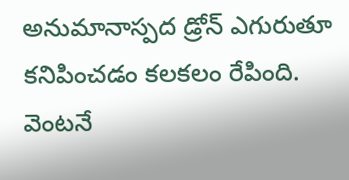అనుమానాస్పద డ్రోన్ ఎగురుతూ కనిపించడం కలకలం రేపింది. వెంటనే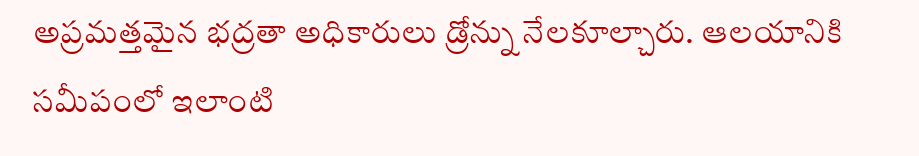అప్రమత్తమైన భద్రతా అధికారులు డ్రోన్ను నేలకూల్చారు. ఆలయానికి సమీపంలో ఇలాంటి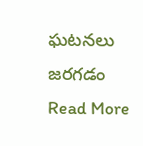ఘటనలు జరగడం
Read More